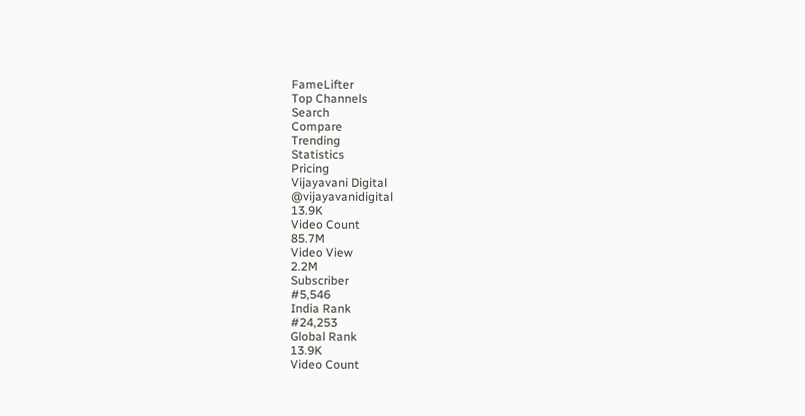FameLifter
Top Channels
Search
Compare
Trending
Statistics
Pricing
Vijayavani Digital
@vijayavanidigital
13.9K
Video Count
85.7M
Video View
2.2M
Subscriber
#5,546
India Rank
#24,253
Global Rank
13.9K
Video Count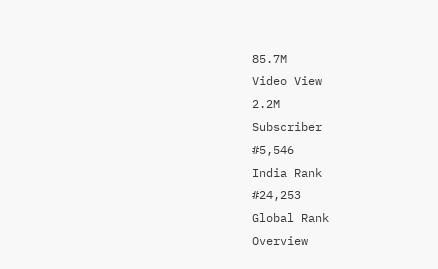85.7M
Video View
2.2M
Subscriber
#5,546
India Rank
#24,253
Global Rank
Overview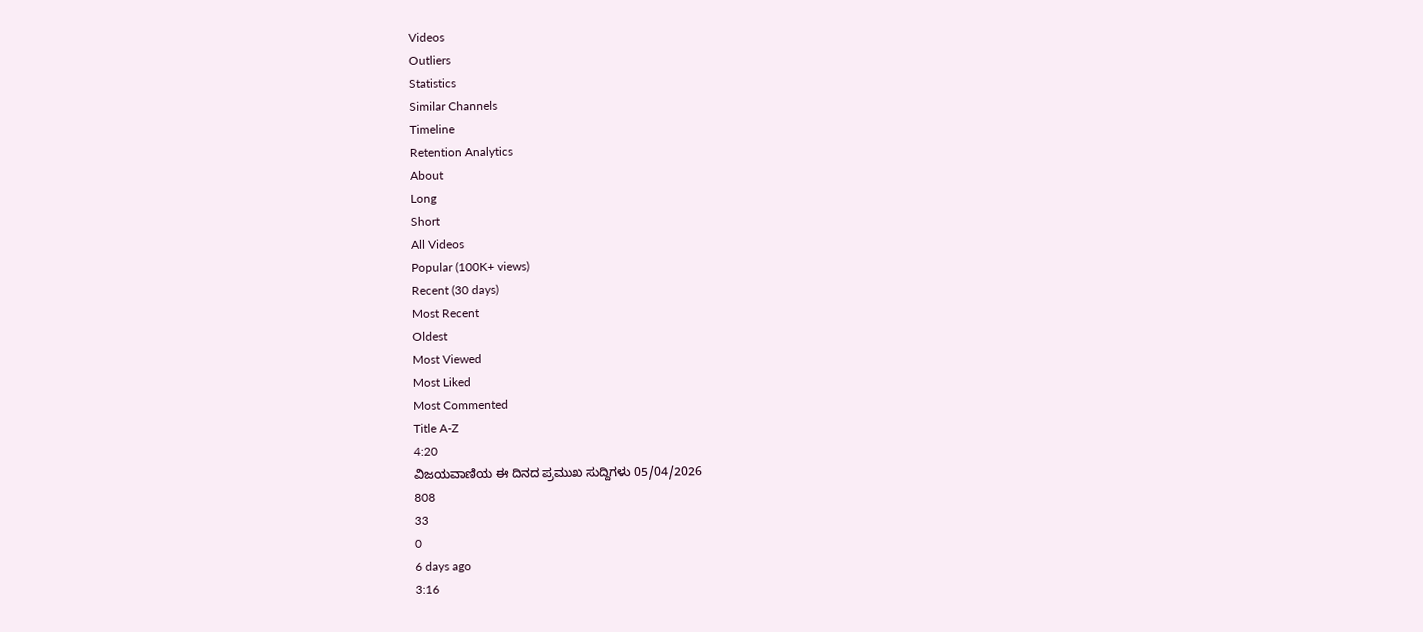Videos
Outliers
Statistics
Similar Channels
Timeline
Retention Analytics
About
Long
Short
All Videos
Popular (100K+ views)
Recent (30 days)
Most Recent
Oldest
Most Viewed
Most Liked
Most Commented
Title A-Z
4:20
ವಿಜಯವಾಣಿಯ ಈ ದಿನದ ಪ್ರಮುಖ ಸುದ್ದಿಗಳು 05/04/2026
808
33
0
6 days ago
3:16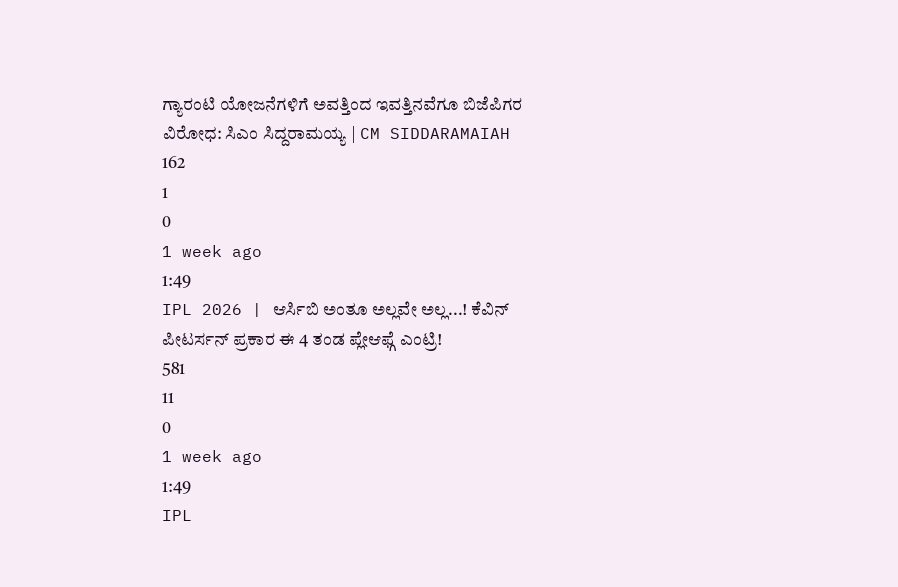ಗ್ಯಾರಂಟಿ ಯೋಜನೆಗಳಿಗೆ ಅವತ್ತಿಂದ ಇವತ್ತಿನವೆಗೂ ಬಿಜೆಪಿಗರ ವಿರೋಧ: ಸಿಎಂ ಸಿದ್ದರಾಮಯ್ಯ | CM SIDDARAMAIAH
162
1
0
1 week ago
1:49
IPL 2026 | ಆರ್ಸಿಬಿ ಅಂತೂ ಅಲ್ಲವೇ ಅಲ್ಲ...! ಕೆವಿನ್ ಪೀಟರ್ಸನ್ ಪ್ರಕಾರ ಈ 4 ತಂಡ ಪ್ಲೇಆಫ್ಗೆ ಎಂಟ್ರಿ!
581
11
0
1 week ago
1:49
IPL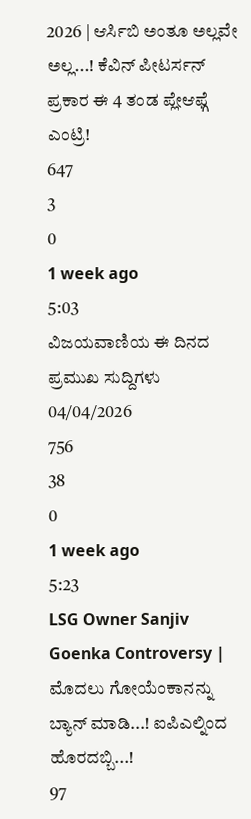2026 | ಆರ್ಸಿಬಿ ಅಂತೂ ಅಲ್ಲವೇ ಅಲ್ಲ...! ಕೆವಿನ್ ಪೀಟರ್ಸನ್ ಪ್ರಕಾರ ಈ 4 ತಂಡ ಪ್ಲೇಆಫ್ಗೆ ಎಂಟ್ರಿ!
647
3
0
1 week ago
5:03
ವಿಜಯವಾಣಿಯ ಈ ದಿನದ ಪ್ರಮುಖ ಸುದ್ದಿಗಳು 04/04/2026
756
38
0
1 week ago
5:23
LSG Owner Sanjiv Goenka Controversy | ಮೊದಲು ಗೋಯೆಂಕಾನನ್ನು ಬ್ಯಾನ್ ಮಾಡಿ...! ಐಪಿಎಲ್ನಿಂದ ಹೊರದಬ್ಬಿ...!
97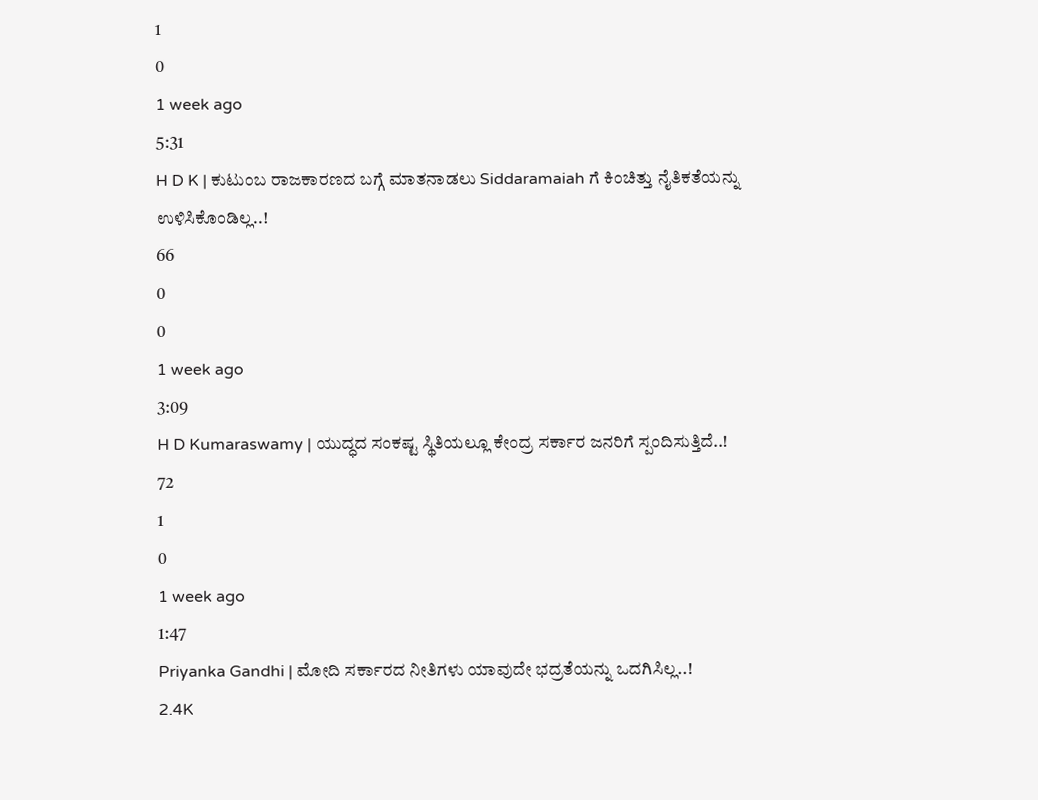1
0
1 week ago
5:31
H D K | ಕುಟುಂಬ ರಾಜಕಾರಣದ ಬಗ್ಗೆ ಮಾತನಾಡಲು Siddaramaiah ಗೆ ಕಿಂಚಿತ್ತು ನೈತಿಕತೆಯನ್ನು ಉಳಿಸಿಕೊಂಡಿಲ್ಲ..!
66
0
0
1 week ago
3:09
H D Kumaraswamy | ಯುದ್ಧದ ಸಂಕಷ್ಟ ಸ್ಥಿತಿಯಲ್ಲೂ ಕೇಂದ್ರ ಸರ್ಕಾರ ಜನರಿಗೆ ಸ್ಪಂದಿಸುತ್ತಿದೆ..!
72
1
0
1 week ago
1:47
Priyanka Gandhi | ಮೋದಿ ಸರ್ಕಾರದ ನೀತಿಗಳು ಯಾವುದೇ ಭದ್ರತೆಯನ್ನು ಒದಗಿಸಿಲ್ಲ..!
2.4K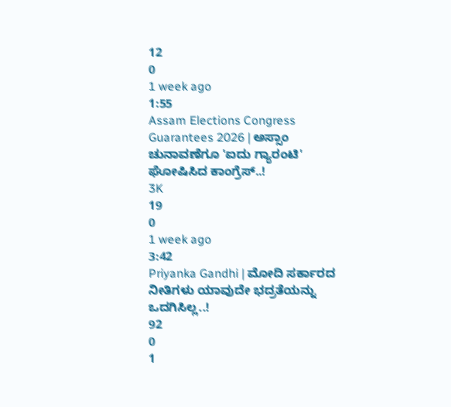12
0
1 week ago
1:55
Assam Elections Congress Guarantees 2026 | ಅಸ್ಸಾಂ ಚುನಾವಣೆಗೂ 'ಐದು ಗ್ಯಾರಂಟಿ' ಘೋಷಿಸಿದ ಕಾಂಗ್ರೆಸ್..!
3K
19
0
1 week ago
3:42
Priyanka Gandhi | ಮೋದಿ ಸರ್ಕಾರದ ನೀತಿಗಳು ಯಾವುದೇ ಭದ್ರತೆಯನ್ನು ಒದಗಿಸಿಲ್ಲ..!
92
0
1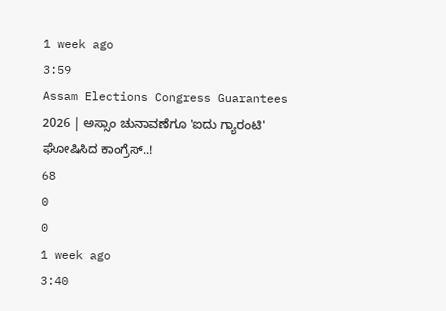1 week ago
3:59
Assam Elections Congress Guarantees 2026 | ಅಸ್ಸಾಂ ಚುನಾವಣೆಗೂ 'ಐದು ಗ್ಯಾರಂಟಿ' ಘೋಷಿಸಿದ ಕಾಂಗ್ರೆಸ್..!
68
0
0
1 week ago
3:40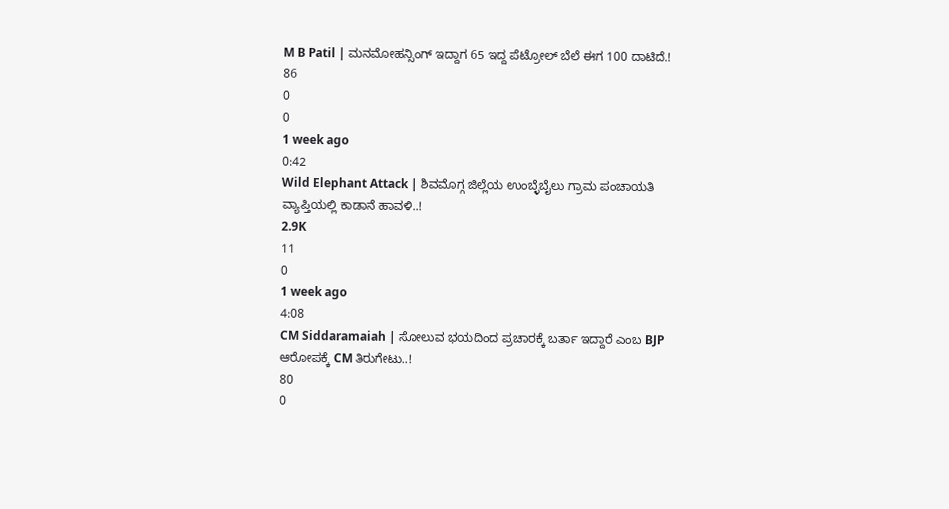M B Patil | ಮನಮೋಹನ್ಸಿಂಗ್ ಇದ್ದಾಗ 65 ಇದ್ದ ಪೆಟ್ರೋಲ್ ಬೆಲೆ ಈಗ 100 ದಾಟಿದೆ.!
86
0
0
1 week ago
0:42
Wild Elephant Attack | ಶಿವಮೊಗ್ಗ ಜಿಲ್ಲೆಯ ಉಂಬ್ಳೆಬೈಲು ಗ್ರಾಮ ಪಂಚಾಯತಿ ವ್ಯಾಪ್ತಿಯಲ್ಲಿ ಕಾಡಾನೆ ಹಾವಳಿ..!
2.9K
11
0
1 week ago
4:08
CM Siddaramaiah | ಸೋಲುವ ಭಯದಿಂದ ಪ್ರಚಾರಕ್ಕೆ ಬರ್ತಾ ಇದ್ದಾರೆ ಎಂಬ BJP ಆರೋಪಕ್ಕೆ CM ತಿರುಗೇಟು..!
80
0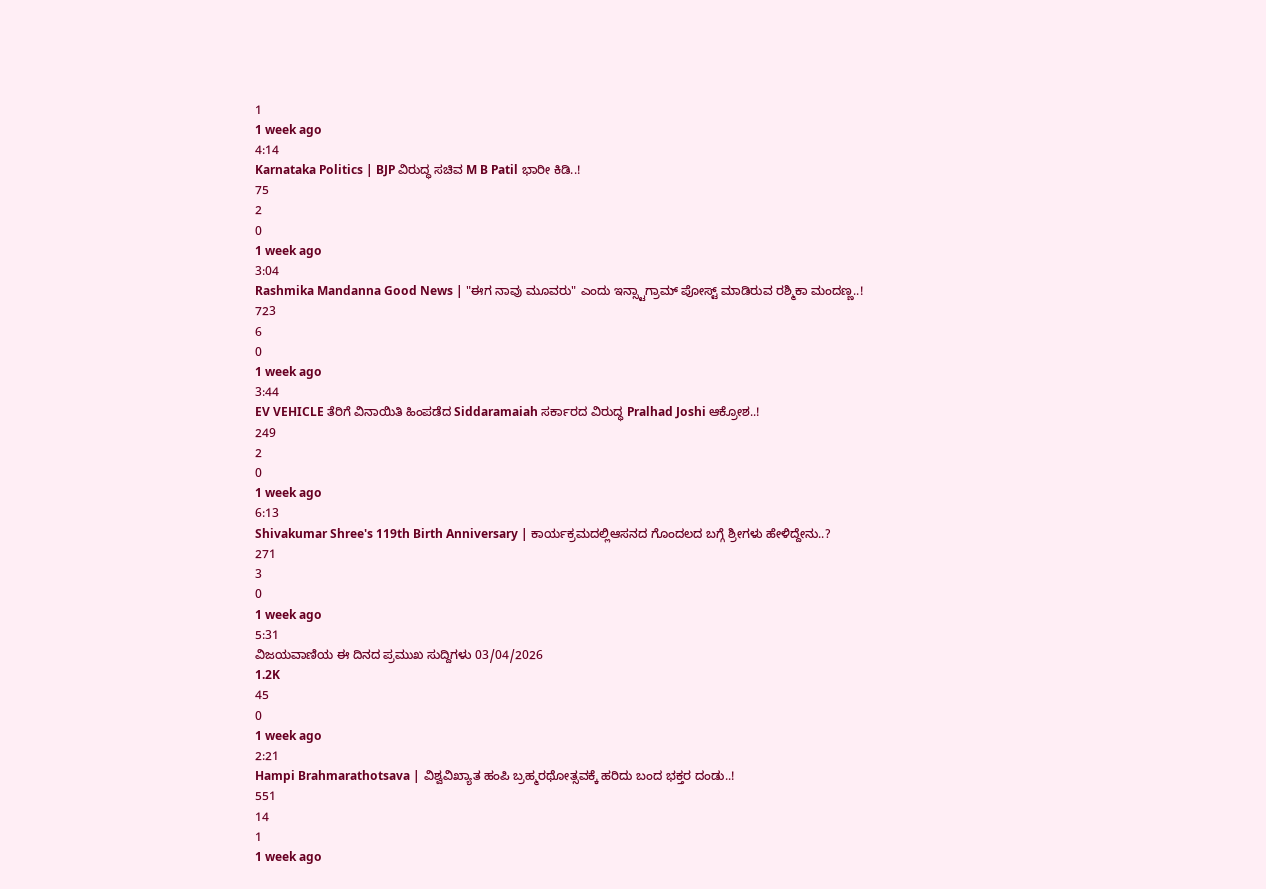1
1 week ago
4:14
Karnataka Politics | BJP ವಿರುದ್ಧ ಸಚಿವ M B Patil ಭಾರೀ ಕಿಡಿ..!
75
2
0
1 week ago
3:04
Rashmika Mandanna Good News | "ಈಗ ನಾವು ಮೂವರು" ಎಂದು ಇನ್ಸ್ಟಾಗ್ರಾಮ್ ಪೋಸ್ಟ್ ಮಾಡಿರುವ ರಶ್ಮಿಕಾ ಮಂದಣ್ಣ..!
723
6
0
1 week ago
3:44
EV VEHICLE ತೆರಿಗೆ ವಿನಾಯಿತಿ ಹಿಂಪಡೆದ Siddaramaiah ಸರ್ಕಾರದ ವಿರುದ್ಧ Pralhad Joshi ಆಕ್ರೋಶ..!
249
2
0
1 week ago
6:13
Shivakumar Shree's 119th Birth Anniversary | ಕಾರ್ಯಕ್ರಮದಲ್ಲಿಆಸನದ ಗೊಂದಲದ ಬಗ್ಗೆ ಶ್ರೀಗಳು ಹೇಳಿದ್ದೇನು..?
271
3
0
1 week ago
5:31
ವಿಜಯವಾಣಿಯ ಈ ದಿನದ ಪ್ರಮುಖ ಸುದ್ದಿಗಳು 03/04/2026
1.2K
45
0
1 week ago
2:21
Hampi Brahmarathotsava | ವಿಶ್ವವಿಖ್ಯಾತ ಹಂಪಿ ಬ್ರಹ್ಮರಥೋತ್ಸವಕ್ಕೆ ಹರಿದು ಬಂದ ಭಕ್ತರ ದಂಡು..!
551
14
1
1 week ago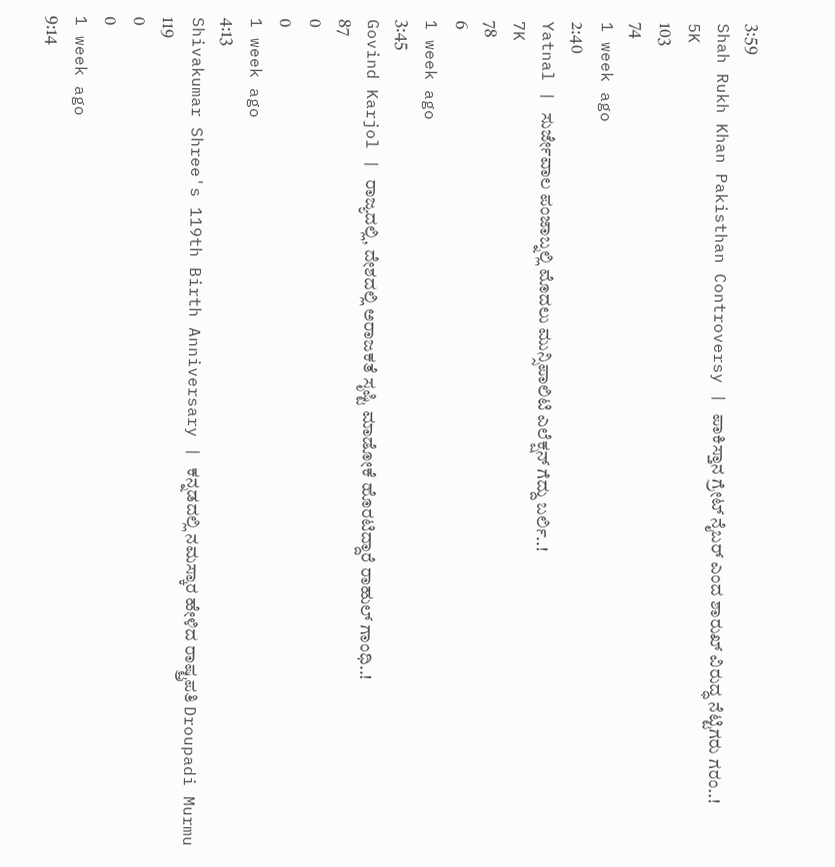3:59
Shah Rukh Khan Pakisthan Controversy | ಪಾಕಿಸ್ತಾನ ಗ್ರೇಟ್ ನೈಬರ್ ಎಂದ ಶಾರುಖ್ ವಿರುದ್ಧ ನೆಟ್ಟಿಗರು ಗರಂ..!
5K
103
74
1 week ago
2:40
Yatnal | ಸುರ್ಜೇವಾಲ ಪಂಜಾಬ್ನಲ್ಲಿ ಮೊದಲು ಮುನ್ಸಿಪಾಲಿಟಿ ಎಲೆಕ್ಷನ್ ಗೆದ್ದು ಬರ್ಲಿ..!
7K
78
6
1 week ago
3:45
Govind Karjol | ರಾಜ್ಯದಲ್ಲಿ, ದೇಶದಲ್ಲಿ ಅರಾಜಕತೆ ಸೃಷ್ಟಿ ಮಾಡೋಕೆ ಹೊರಟಿದ್ದಾರೆ ರಾಹುಲ್ ಗಾಂಧಿ..!
87
0
0
1 week ago
4:13
Shivakumar Shree's 119th Birth Anniversary | ಕನ್ನಡದಲ್ಲಿ ನಮಸ್ಕಾರ ಹೇಳಿದ ರಾಷ್ಟ್ರಪತಿ Droupadi Murmu
119
0
0
1 week ago
9:14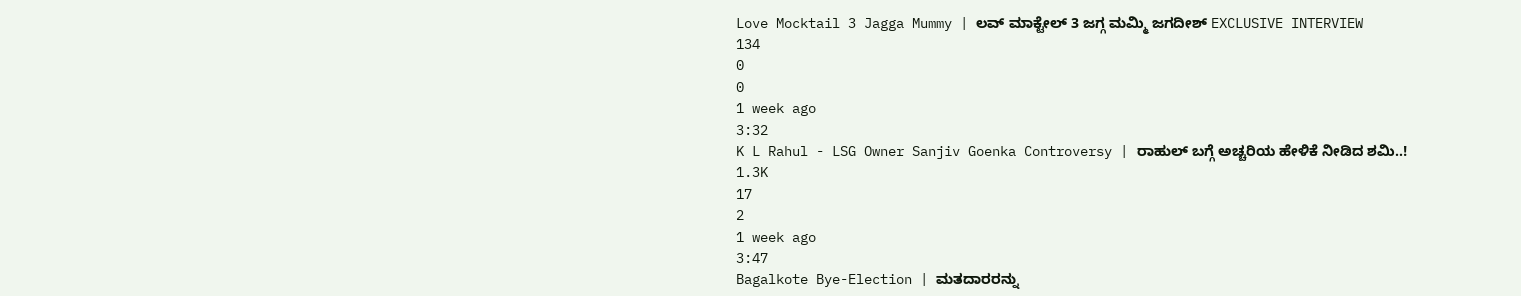Love Mocktail 3 Jagga Mummy | ಲವ್ ಮಾಕ್ಟೇಲ್ 3 ಜಗ್ಗ ಮಮ್ಮಿ ಜಗದೀಶ್ EXCLUSIVE INTERVIEW
134
0
0
1 week ago
3:32
K L Rahul - LSG Owner Sanjiv Goenka Controversy | ರಾಹುಲ್ ಬಗ್ಗೆ ಅಚ್ಚರಿಯ ಹೇಳಿಕೆ ನೀಡಿದ ಶಮಿ..!
1.3K
17
2
1 week ago
3:47
Bagalkote Bye-Election | ಮತದಾರರನ್ನು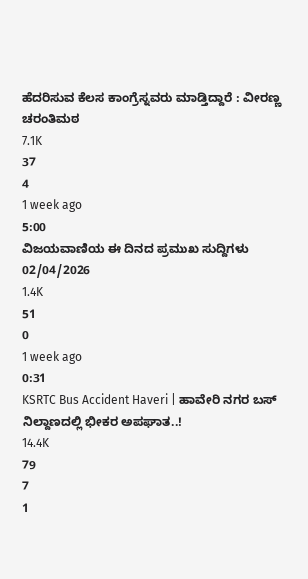ಹೆದರಿಸುವ ಕೆಲಸ ಕಾಂಗ್ರೆಸ್ನವರು ಮಾಡ್ತಿದ್ದಾರೆ : ವೀರಣ್ಣ ಚರಂತಿಮಠ
7.1K
37
4
1 week ago
5:00
ವಿಜಯವಾಣಿಯ ಈ ದಿನದ ಪ್ರಮುಖ ಸುದ್ದಿಗಳು 02/04/2026
1.4K
51
0
1 week ago
0:31
KSRTC Bus Accident Haveri | ಹಾವೇರಿ ನಗರ ಬಸ್ ನಿಲ್ದಾಣದಲ್ಲಿ ಭೀಕರ ಅಪಘಾತ..!
14.4K
79
7
1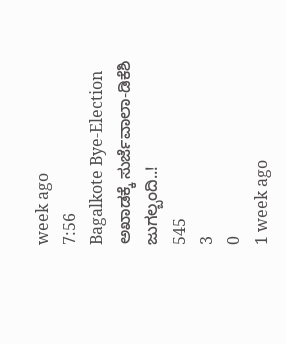week ago
7:56
Bagalkote Bye-Election ಅಖಾಡಕ್ಕೆ ಸುರ್ಜೆವಾಲಾ-ಡಿಕೆಶಿ ಜುಗಲ್ಬಂದಿ..!
545
3
0
1 week ago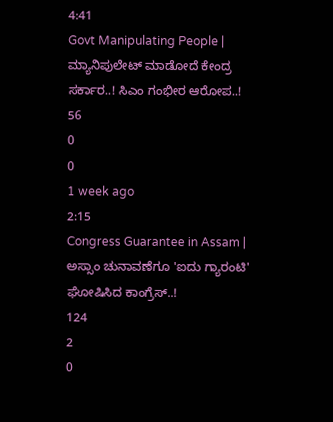4:41
Govt Manipulating People | ಮ್ಯಾನಿಪುಲೇಟ್ ಮಾಡೋದೆ ಕೇಂದ್ರ ಸರ್ಕಾರ..! ಸಿಎಂ ಗಂಭೀರ ಆರೋಪ..!
56
0
0
1 week ago
2:15
Congress Guarantee in Assam | ಅಸ್ಸಾಂ ಚುನಾವಣೆಗೂ 'ಐದು ಗ್ಯಾರಂಟಿ' ಘೋಷಿಸಿದ ಕಾಂಗ್ರೆಸ್..!
124
2
0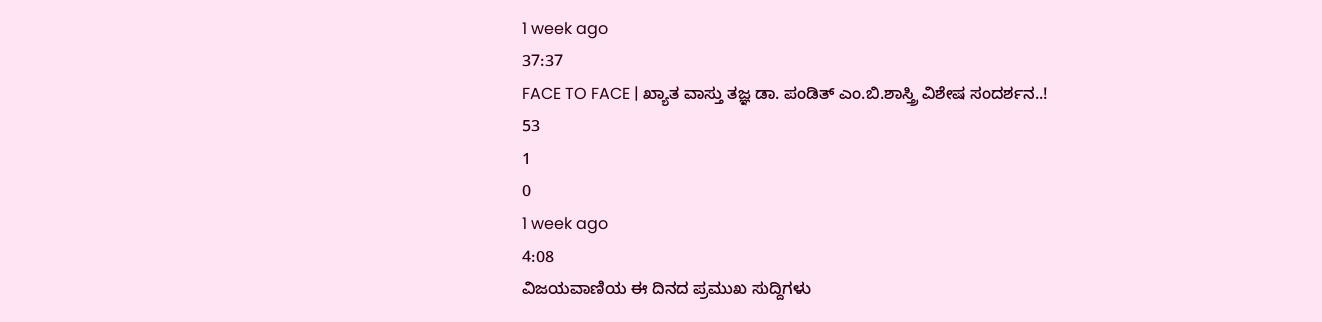1 week ago
37:37
FACE TO FACE | ಖ್ಯಾತ ವಾಸ್ತು ತಜ್ಞ ಡಾ. ಪಂಡಿತ್ ಎಂ.ಬಿ.ಶಾಸ್ತ್ರಿ ವಿಶೇಷ ಸಂದರ್ಶನ..!
53
1
0
1 week ago
4:08
ವಿಜಯವಾಣಿಯ ಈ ದಿನದ ಪ್ರಮುಖ ಸುದ್ದಿಗಳು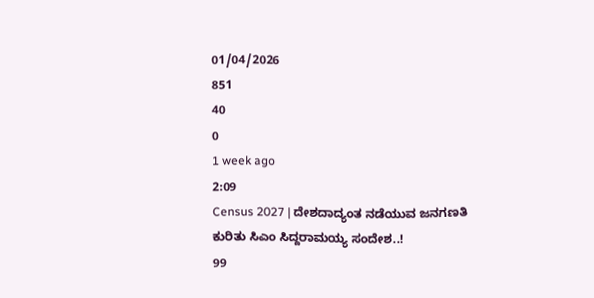01/04/2026
851
40
0
1 week ago
2:09
Census 2027 | ದೇಶದಾದ್ಯಂತ ನಡೆಯುವ ಜನಗಣತಿ ಕುರಿತು ಸಿಎಂ ಸಿದ್ದರಾಮಯ್ಯ ಸಂದೇಶ..!
99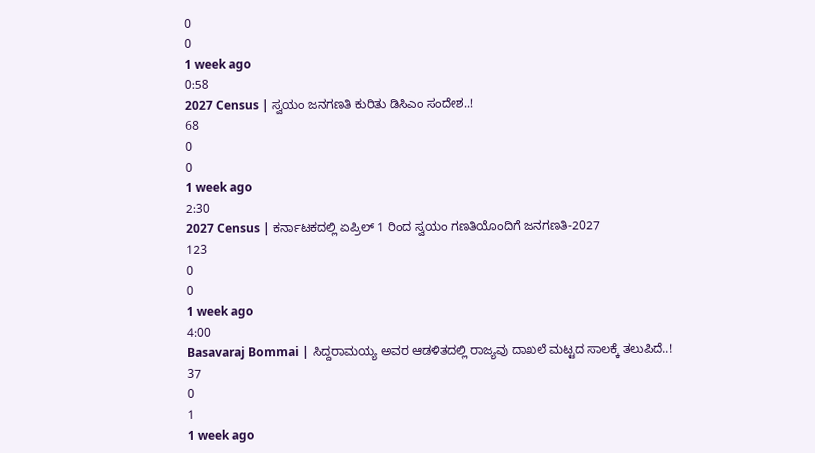0
0
1 week ago
0:58
2027 Census | ಸ್ವಯಂ ಜನಗಣತಿ ಕುರಿತು ಡಿಸಿಎಂ ಸಂದೇಶ..!
68
0
0
1 week ago
2:30
2027 Census | ಕರ್ನಾಟಕದಲ್ಲಿ ಏಪ್ರಿಲ್ 1 ರಿಂದ ಸ್ವಯಂ ಗಣತಿಯೊಂದಿಗೆ ಜನಗಣತಿ-2027
123
0
0
1 week ago
4:00
Basavaraj Bommai | ಸಿದ್ದರಾಮಯ್ಯ ಅವರ ಆಡಳಿತದಲ್ಲಿ ರಾಜ್ಯವು ದಾಖಲೆ ಮಟ್ಟದ ಸಾಲಕ್ಕೆ ತಲುಪಿದೆ..!
37
0
1
1 week ago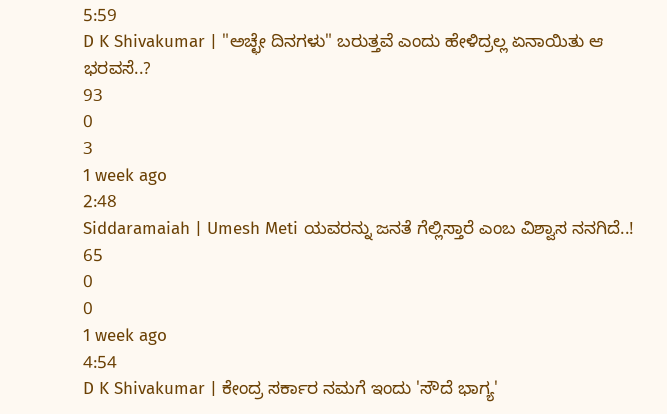5:59
D K Shivakumar | "ಅಚ್ಛೇ ದಿನಗಳು" ಬರುತ್ತವೆ ಎಂದು ಹೇಳಿದ್ರಲ್ಲ ಏನಾಯಿತು ಆ ಭರವಸೆ..?
93
0
3
1 week ago
2:48
Siddaramaiah | Umesh Meti ಯವರನ್ನು ಜನತೆ ಗೆಲ್ಲಿಸ್ತಾರೆ ಎಂಬ ವಿಶ್ವಾಸ ನನಗಿದೆ..!
65
0
0
1 week ago
4:54
D K Shivakumar | ಕೇಂದ್ರ ಸರ್ಕಾರ ನಮಗೆ ಇಂದು 'ಸೌದೆ ಭಾಗ್ಯ'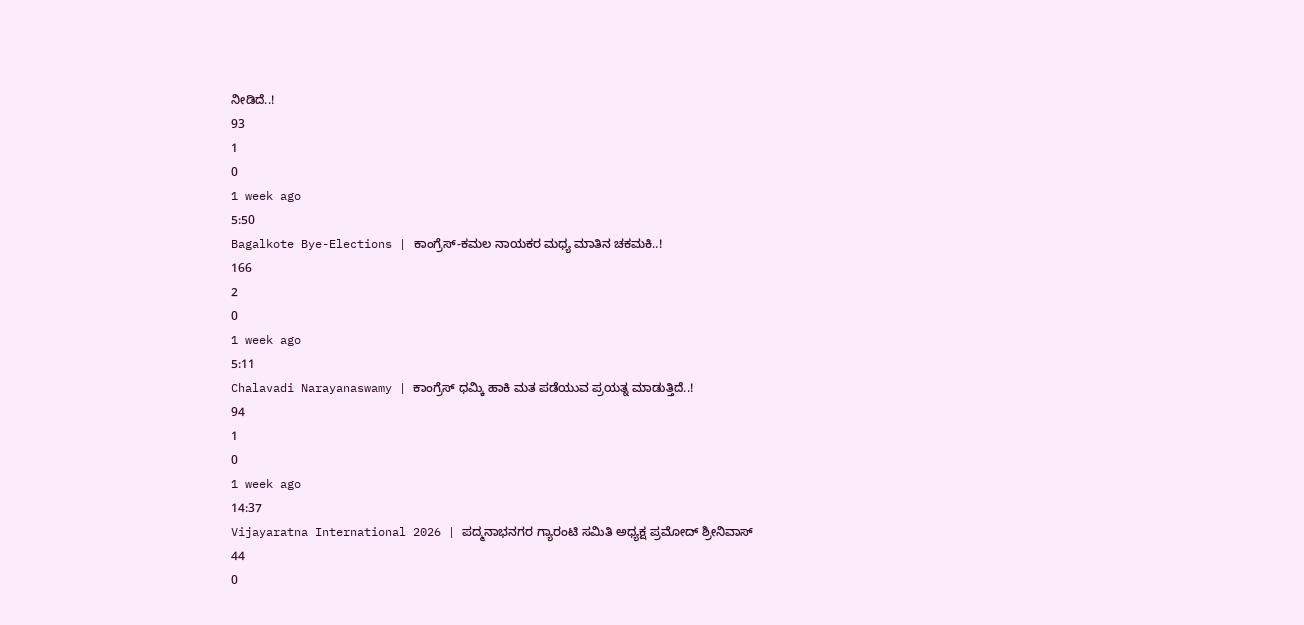ನೀಡಿದೆ..!
93
1
0
1 week ago
5:50
Bagalkote Bye-Elections | ಕಾಂಗ್ರೆಸ್-ಕಮಲ ನಾಯಕರ ಮಧ್ಯ ಮಾತಿನ ಚಕಮಕಿ..!
166
2
0
1 week ago
5:11
Chalavadi Narayanaswamy | ಕಾಂಗ್ರೆಸ್ ಧಮ್ಕಿ ಹಾಕಿ ಮತ ಪಡೆಯುವ ಪ್ರಯತ್ನ ಮಾಡುತ್ತಿದೆ..!
94
1
0
1 week ago
14:37
Vijayaratna International 2026 | ಪದ್ಮನಾಭನಗರ ಗ್ಯಾರಂಟಿ ಸಮಿತಿ ಅಧ್ಯಕ್ಷ ಪ್ರಮೋದ್ ಶ್ರೀನಿವಾಸ್
44
0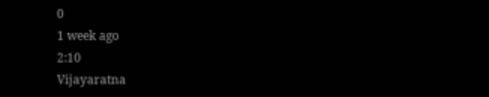0
1 week ago
2:10
Vijayaratna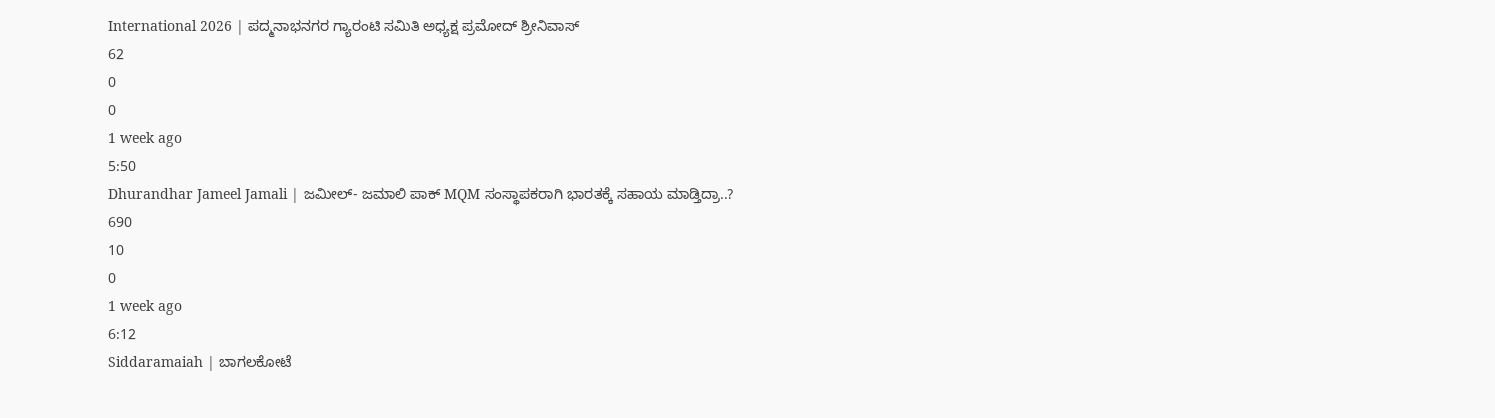International 2026 | ಪದ್ಮನಾಭನಗರ ಗ್ಯಾರಂಟಿ ಸಮಿತಿ ಅಧ್ಯಕ್ಷ ಪ್ರಮೋದ್ ಶ್ರೀನಿವಾಸ್
62
0
0
1 week ago
5:50
Dhurandhar Jameel Jamali | ಜಮೀಲ್- ಜಮಾಲಿ ಪಾಕ್ MQM ಸಂಸ್ಥಾಪಕರಾಗಿ ಭಾರತಕ್ಕೆ ಸಹಾಯ ಮಾಡ್ತಿದ್ರಾ..?
690
10
0
1 week ago
6:12
Siddaramaiah | ಬಾಗಲಕೋಟೆ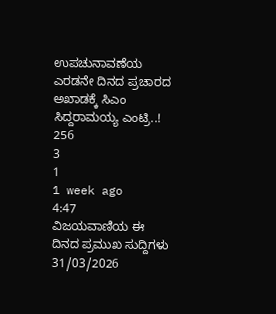ಉಪಚುನಾವಣೆಯ ಎರಡನೇ ದಿನದ ಪ್ರಚಾರದ ಅಖಾಡಕ್ಕೆ ಸಿಎಂ ಸಿದ್ದರಾಮಯ್ಯ ಎಂಟ್ರಿ..!
256
3
1
1 week ago
4:47
ವಿಜಯವಾಣಿಯ ಈ ದಿನದ ಪ್ರಮುಖ ಸುದ್ದಿಗಳು 31/03/2026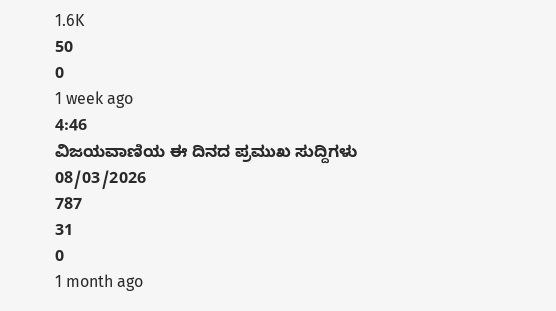1.6K
50
0
1 week ago
4:46
ವಿಜಯವಾಣಿಯ ಈ ದಿನದ ಪ್ರಮುಖ ಸುದ್ದಿಗಳು 08/03/2026
787
31
0
1 month ago